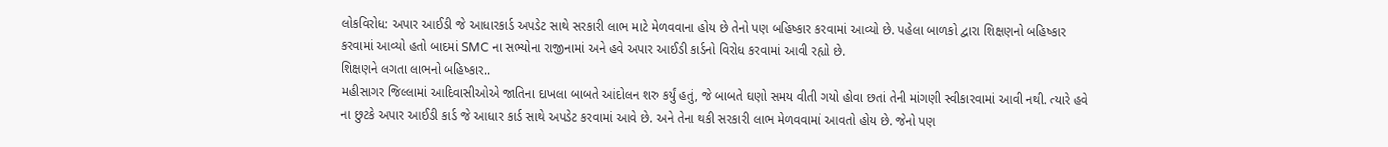લોકવિરોધ: અપાર આઈડી જે આધારકાર્ડ અપડેટ સાથે સરકારી લાભ માટે મેળવવાના હોય છે તેનો પણ બહિષ્કાર કરવામાં આવ્યો છે. પહેલા બાળકો દ્વારા શિક્ષણનો બહિષ્કાર કરવામાં આવ્યો હતો બાદમાં SMC ના સભ્યોના રાજીનામાં અને હવે અપાર આઈડી કાર્ડનો વિરોધ કરવામાં આવી રહ્યો છે.
શિક્ષણને લગતા લાભનો બહિષ્કાર..
મહીસાગર જિલ્લામાં આદિવાસીઓએ જાતિના દાખલા બાબતે આંદોલન શરુ કર્યું હતું, જે બાબતે ઘણો સમય વીતી ગયો હોવા છતાં તેની માંગણી સ્વીકારવામાં આવી નથી. ત્યારે હવે ના છુટકે અપાર આઈડી કાર્ડ જે આધાર કાર્ડ સાથે અપડેટ કરવામાં આવે છે. અને તેના થકી સરકારી લાભ મેળવવામાં આવતો હોય છે. જેનો પણ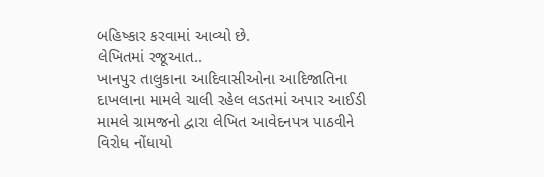બહિષ્કાર કરવામાં આવ્યો છે.
લેખિતમાં રજૂઆત..
ખાનપુર તાલુકાના આદિવાસીઓના આદિજાતિના દાખલાના મામલે ચાલી રહેલ લડતમાં અપાર આઈડી મામલે ગ્રામજનો દ્વારા લેખિત આવેદનપત્ર પાઠવીને વિરોધ નોંધાયો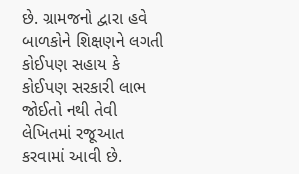છે. ગ્રામજનો દ્વારા હવે બાળકોને શિક્ષણને લગતી કોઈપણ સહાય કે કોઈપણ સરકારી લાભ જોઈતો નથી તેવી લેખિતમાં રજૂઆત કરવામાં આવી છે.